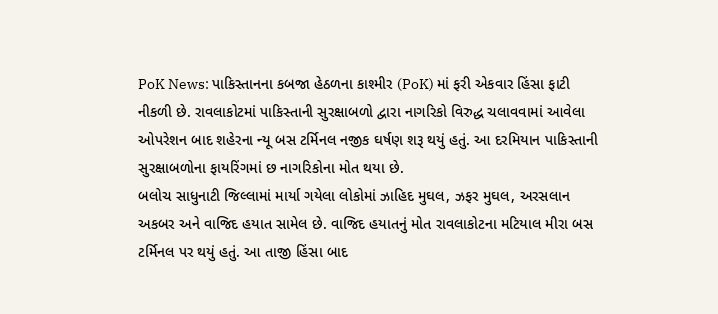PoK News: પાકિસ્તાનના કબજા હેઠળના કાશ્મીર (PoK) માં ફરી એકવાર હિંસા ફાટી નીકળી છે. રાવલાકોટમાં પાકિસ્તાની સુરક્ષાબળો દ્વારા નાગરિકો વિરુદ્ધ ચલાવવામાં આવેલા ઓપરેશન બાદ શહેરના ન્યૂ બસ ટર્મિનલ નજીક ઘર્ષણ શરૂ થયું હતું. આ દરમિયાન પાકિસ્તાની સુરક્ષાબળોના ફાયરિંગમાં છ નાગરિકોના મોત થયા છે.
બલોચ સાધુનાટી જિલ્લામાં માર્યા ગયેલા લોકોમાં ઝાહિદ મુઘલ, ઝફર મુઘલ, અરસલાન અકબર અને વાજિદ હયાત સામેલ છે. વાજિદ હયાતનું મોત રાવલાકોટના મટિયાલ મીરા બસ ટર્મિનલ પર થયું હતું. આ તાજી હિંસા બાદ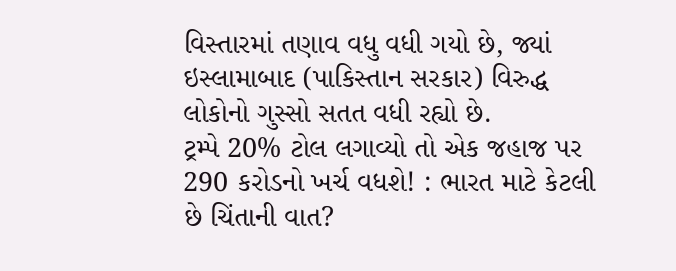વિસ્તારમાં તણાવ વધુ વધી ગયો છે, જ્યાં ઇસ્લામાબાદ (પાકિસ્તાન સરકાર) વિરુદ્ધ લોકોનો ગુસ્સો સતત વધી રહ્યો છે.
ટ્રમ્પે 20% ટોલ લગાવ્યો તો એક જહાજ પર 290 કરોડનો ખર્ચ વધશે! : ભારત માટે કેટલી છે ચિંતાની વાત?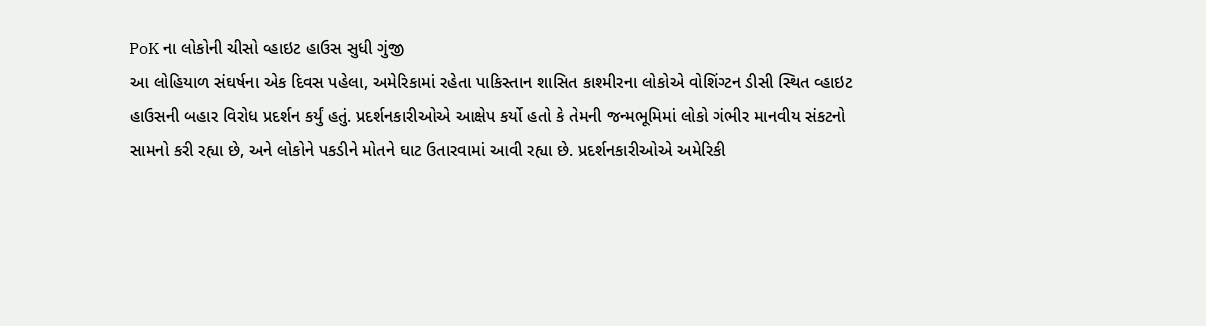PoK ના લોકોની ચીસો વ્હાઇટ હાઉસ સુધી ગુંજી
આ લોહિયાળ સંઘર્ષના એક દિવસ પહેલા, અમેરિકામાં રહેતા પાકિસ્તાન શાસિત કાશ્મીરના લોકોએ વોશિંગ્ટન ડીસી સ્થિત વ્હાઇટ હાઉસની બહાર વિરોધ પ્રદર્શન કર્યું હતું. પ્રદર્શનકારીઓએ આક્ષેપ કર્યો હતો કે તેમની જન્મભૂમિમાં લોકો ગંભીર માનવીય સંકટનો સામનો કરી રહ્યા છે, અને લોકોને પકડીને મોતને ઘાટ ઉતારવામાં આવી રહ્યા છે. પ્રદર્શનકારીઓએ અમેરિકી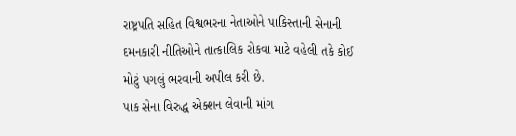રાષ્ટ્રપતિ સહિત વિશ્વભરના નેતાઓને પાકિસ્તાની સેનાની દમનકારી નીતિઓને તાત્કાલિક રોકવા માટે વહેલી તકે કોઈ મોટું પગલું ભરવાની અપીલ કરી છે.
પાક સેના વિરુદ્ધ એક્શન લેવાની માંગ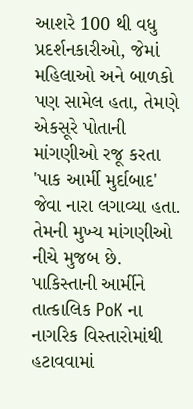આશરે 100 થી વધુ પ્રદર્શનકારીઓ, જેમાં મહિલાઓ અને બાળકો પણ સામેલ હતા, તેમણે એકસૂરે પોતાની માંગણીઓ રજૂ કરતા 'પાક આર્મી મુર્દાબાદ' જેવા નારા લગાવ્યા હતા. તેમની મુખ્ય માંગણીઓ નીચે મુજબ છે. પાકિસ્તાની આર્મીને તાત્કાલિક PoK ના નાગરિક વિસ્તારોમાંથી હટાવવામાં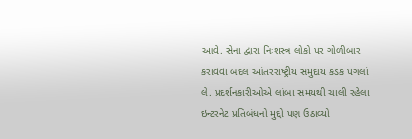આવે. સેના દ્વારા નિઃશસ્ત્ર લોકો પર ગોળીબાર કરાવવા બદલ આંતરરાષ્ટ્રીય સમુદાય કડક પગલાં લે. પ્રદર્શનકારીઓએ લાંબા સમયથી ચાલી રહેલા ઇન્ટરનેટ પ્રતિબંધનો મુદ્દો પણ ઉઠાવ્યો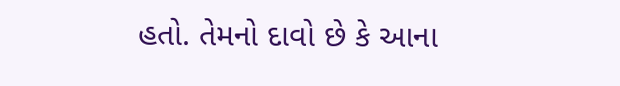હતો. તેમનો દાવો છે કે આના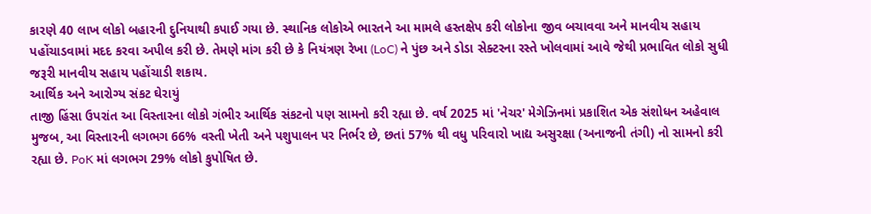કારણે 40 લાખ લોકો બહારની દુનિયાથી કપાઈ ગયા છે. સ્થાનિક લોકોએ ભારતને આ મામલે હસ્તક્ષેપ કરી લોકોના જીવ બચાવવા અને માનવીય સહાય પહોંચાડવામાં મદદ કરવા અપીલ કરી છે. તેમણે માંગ કરી છે કે નિયંત્રણ રેખા (LoC) ને પુંછ અને ડોડા સેક્ટરના રસ્તે ખોલવામાં આવે જેથી પ્રભાવિત લોકો સુધી જરૂરી માનવીય સહાય પહોંચાડી શકાય.
આર્થિક અને આરોગ્ય સંકટ ઘેરાયું
તાજી હિંસા ઉપરાંત આ વિસ્તારના લોકો ગંભીર આર્થિક સંકટનો પણ સામનો કરી રહ્યા છે. વર્ષ 2025 માં 'નેચર' મેગેઝિનમાં પ્રકાશિત એક સંશોધન અહેવાલ મુજબ, આ વિસ્તારની લગભગ 66% વસ્તી ખેતી અને પશુપાલન પર નિર્ભર છે, છતાં 57% થી વધુ પરિવારો ખાદ્ય અસુરક્ષા (અનાજની તંગી) નો સામનો કરી રહ્યા છે. PoK માં લગભગ 29% લોકો કુપોષિત છે.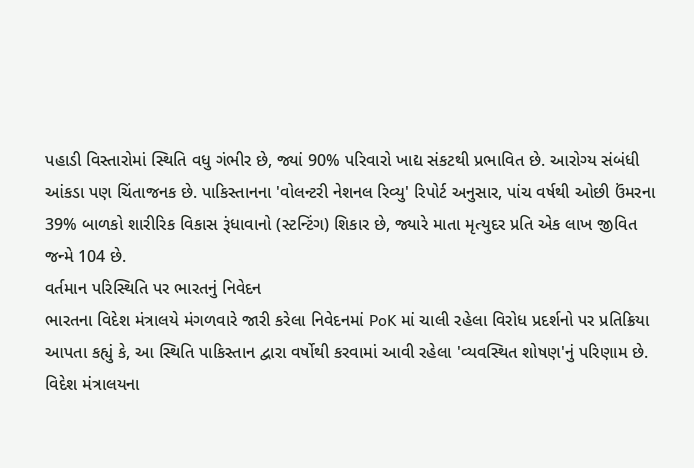પહાડી વિસ્તારોમાં સ્થિતિ વધુ ગંભીર છે, જ્યાં 90% પરિવારો ખાદ્ય સંકટથી પ્રભાવિત છે. આરોગ્ય સંબંધી આંકડા પણ ચિંતાજનક છે. પાકિસ્તાનના 'વોલન્ટરી નેશનલ રિવ્યુ' રિપોર્ટ અનુસાર, પાંચ વર્ષથી ઓછી ઉંમરના 39% બાળકો શારીરિક વિકાસ રૂંધાવાનો (સ્ટન્ટિંગ) શિકાર છે, જ્યારે માતા મૃત્યુદર પ્રતિ એક લાખ જીવિત જન્મે 104 છે.
વર્તમાન પરિસ્થિતિ પર ભારતનું નિવેદન
ભારતના વિદેશ મંત્રાલયે મંગળવારે જારી કરેલા નિવેદનમાં PoK માં ચાલી રહેલા વિરોધ પ્રદર્શનો પર પ્રતિક્રિયા આપતા કહ્યું કે, આ સ્થિતિ પાકિસ્તાન દ્વારા વર્ષોથી કરવામાં આવી રહેલા 'વ્યવસ્થિત શોષણ'નું પરિણામ છે.
વિદેશ મંત્રાલયના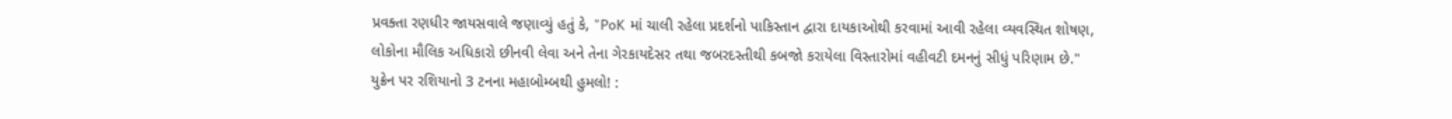પ્રવક્તા રણધીર જાયસવાલે જણાવ્યું હતું કે, "PoK માં ચાલી રહેલા પ્રદર્શનો પાકિસ્તાન દ્વારા દાયકાઓથી કરવામાં આવી રહેલા વ્યવસ્થિત શોષણ, લોકોના મૌલિક અધિકારો છીનવી લેવા અને તેના ગેરકાયદેસર તથા જબરદસ્તીથી કબજો કરાયેલા વિસ્તારોમાં વહીવટી દમનનું સીધું પરિણામ છે."
યુક્રેન પર રશિયાનો 3 ટનના મહાબોમ્બથી હુમલો! :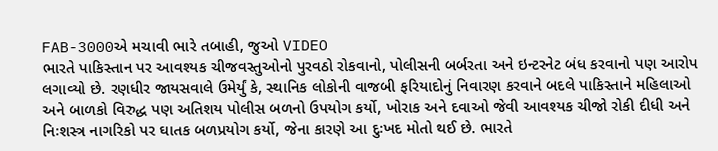FAB-3000એ મચાવી ભારે તબાહી, જુઓ VIDEO
ભારતે પાકિસ્તાન પર આવશ્યક ચીજવસ્તુઓનો પુરવઠો રોકવાનો, પોલીસની બર્બરતા અને ઇન્ટરનેટ બંધ કરવાનો પણ આરોપ લગાવ્યો છે. રણધીર જાયસવાલે ઉમેર્યું કે, સ્થાનિક લોકોની વાજબી ફરિયાદોનું નિવારણ કરવાને બદલે પાકિસ્તાને મહિલાઓ અને બાળકો વિરુદ્ધ પણ અતિશય પોલીસ બળનો ઉપયોગ કર્યો, ખોરાક અને દવાઓ જેવી આવશ્યક ચીજો રોકી દીધી અને નિઃશસ્ત્ર નાગરિકો પર ઘાતક બળપ્રયોગ કર્યો, જેના કારણે આ દુઃખદ મોતો થઈ છે. ભારતે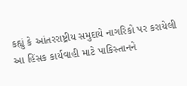કહ્યું કે આંતરરાષ્ટ્રીય સમુદાયે નાગરિકો પર કરાયેલી આ હિંસક કાર્યવાહી માટે પાકિસ્તાનને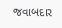જવાબદાર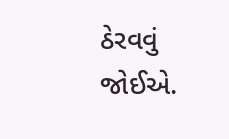ઠેરવવું જોઈએ.